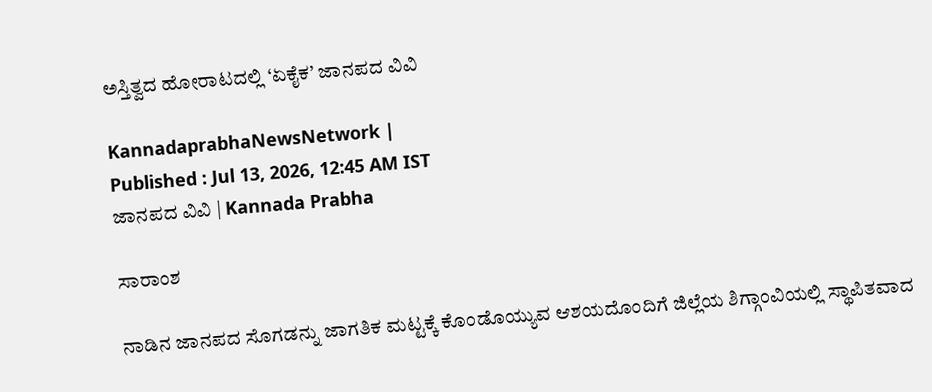ಅಸ್ತಿತ್ವದ ಹೋರಾಟದಲ್ಲಿ ‘ಏಕೈಕ’ ಜಾನಪದ ವಿವಿ

KannadaprabhaNewsNetwork |
Published : Jul 13, 2026, 12:45 AM IST
ಜಾನಪದ ವಿವಿ | Kannada Prabha

ಸಾರಾಂಶ

ನಾಡಿನ ಜಾನಪದ ಸೊಗಡನ್ನು ಜಾಗತಿಕ ಮಟ್ಟಕ್ಕೆ ಕೊಂಡೊಯ್ಯುವ ಆಶಯದೊಂದಿಗೆ ಜಿಲ್ಲೆಯ ಶಿಗ್ಗಾಂವಿಯಲ್ಲಿ ಸ್ಥಾಪಿತವಾದ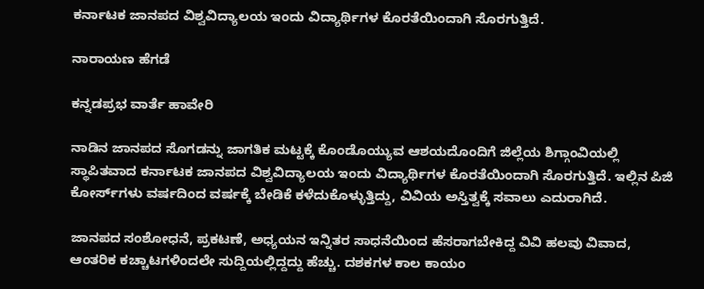ಕರ್ನಾಟಕ ಜಾನಪದ ವಿಶ್ವವಿದ್ಯಾಲಯ ಇಂದು ವಿದ್ಯಾರ್ಥಿಗಳ ಕೊರತೆಯಿಂದಾಗಿ ಸೊರಗುತ್ತಿದೆ.

ನಾರಾಯಣ ಹೆಗಡೆ

ಕನ್ನಡಪ್ರಭ ವಾರ್ತೆ ಹಾವೇರಿ

ನಾಡಿನ ಜಾನಪದ ಸೊಗಡನ್ನು ಜಾಗತಿಕ ಮಟ್ಟಕ್ಕೆ ಕೊಂಡೊಯ್ಯುವ ಆಶಯದೊಂದಿಗೆ ಜಿಲ್ಲೆಯ ಶಿಗ್ಗಾಂವಿಯಲ್ಲಿ ಸ್ಥಾಪಿತವಾದ ಕರ್ನಾಟಕ ಜಾನಪದ ವಿಶ್ವವಿದ್ಯಾಲಯ ಇಂದು ವಿದ್ಯಾರ್ಥಿಗಳ ಕೊರತೆಯಿಂದಾಗಿ ಸೊರಗುತ್ತಿದೆ. ಇಲ್ಲಿನ ಪಿಜಿ ಕೋರ್ಸ್‌ಗಳು ವರ್ಷದಿಂದ ವರ್ಷಕ್ಕೆ ಬೇಡಿಕೆ ಕಳೆದುಕೊಳ್ಳುತ್ತಿದ್ದು, ವಿವಿಯ ಅಸ್ತಿತ್ವಕ್ಕೆ ಸವಾಲು ಎದುರಾಗಿದೆ.

ಜಾನಪದ ಸಂಶೋಧನೆ, ಪ್ರಕಟಣೆ, ಅಧ್ಯಯನ ಇನ್ನಿತರ ಸಾಧನೆಯಿಂದ ಹೆಸರಾಗಬೇಕಿದ್ದ ವಿವಿ ಹಲವು ವಿವಾದ, ಆಂತರಿಕ ಕಚ್ಚಾಟಗಳಿಂದಲೇ ಸುದ್ದಿಯಲ್ಲಿದ್ದದ್ದು ಹೆಚ್ಚು. ದಶಕಗಳ ಕಾಲ ಕಾಯಂ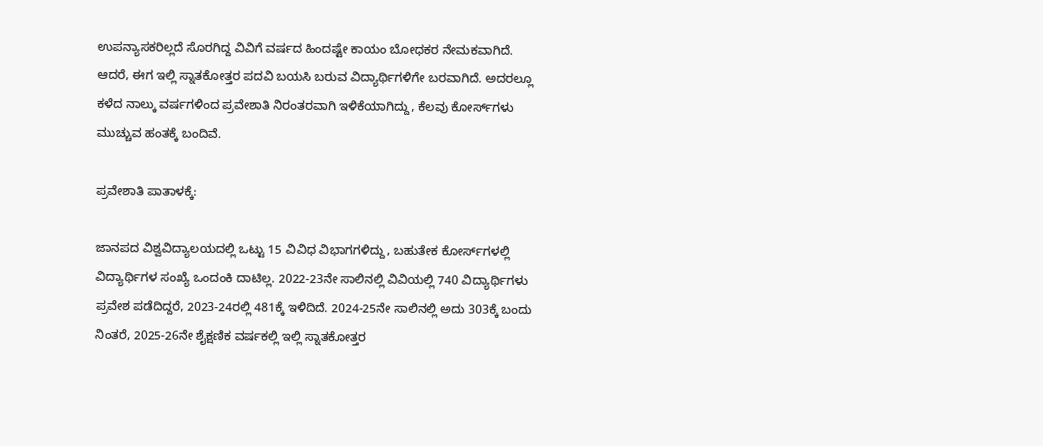ಉಪನ್ಯಾಸಕರಿಲ್ಲದೆ ಸೊರಗಿದ್ದ ವಿವಿಗೆ ವರ್ಷದ ಹಿಂದಷ್ಟೇ ಕಾಯಂ ಬೋಧಕರ ನೇಮಕವಾಗಿದೆ. ಆದರೆ, ಈಗ ಇಲ್ಲಿ ಸ್ನಾತಕೋತ್ತರ ಪದವಿ ಬಯಸಿ ಬರುವ ವಿದ್ಯಾರ್ಥಿಗಳಿಗೇ ಬರವಾಗಿದೆ. ಅದರಲ್ಲೂ ಕಳೆದ ನಾಲ್ಕು ವರ್ಷಗಳಿಂದ ಪ್ರವೇಶಾತಿ ನಿರಂತರವಾಗಿ ಇಳಿಕೆಯಾಗಿದ್ದು, ಕೆಲವು ಕೋರ್ಸ್‌ಗಳು ಮುಚ್ಚುವ ಹಂತಕ್ಕೆ ಬಂದಿವೆ.

ಪ್ರವೇಶಾತಿ ಪಾತಾಳಕ್ಕೆ:

ಜಾನಪದ ವಿಶ್ವವಿದ್ಯಾಲಯದಲ್ಲಿ ಒಟ್ಟು 15 ವಿವಿಧ ವಿಭಾಗಗಳಿದ್ದು, ಬಹುತೇಕ ಕೋರ್ಸ್‌ಗಳಲ್ಲಿ ವಿದ್ಯಾರ್ಥಿಗಳ ಸಂಖ್ಯೆ ಒಂದಂಕಿ ದಾಟಿಲ್ಲ. 2022-23ನೇ ಸಾಲಿನಲ್ಲಿ ವಿವಿಯಲ್ಲಿ 740 ವಿದ್ಯಾರ್ಥಿಗಳು ಪ್ರವೇಶ ಪಡೆದಿದ್ದರೆ, 2023-24ರಲ್ಲಿ 481ಕ್ಕೆ ಇಳಿದಿದೆ. 2024-25ನೇ ಸಾಲಿನಲ್ಲಿ ಅದು 303ಕ್ಕೆ ಬಂದು ನಿಂತರೆ, 2025-26ನೇ ಶೈಕ್ಷಣಿಕ ವರ್ಷಕಲ್ಲಿ ಇಲ್ಲಿ ಸ್ನಾತಕೋತ್ತರ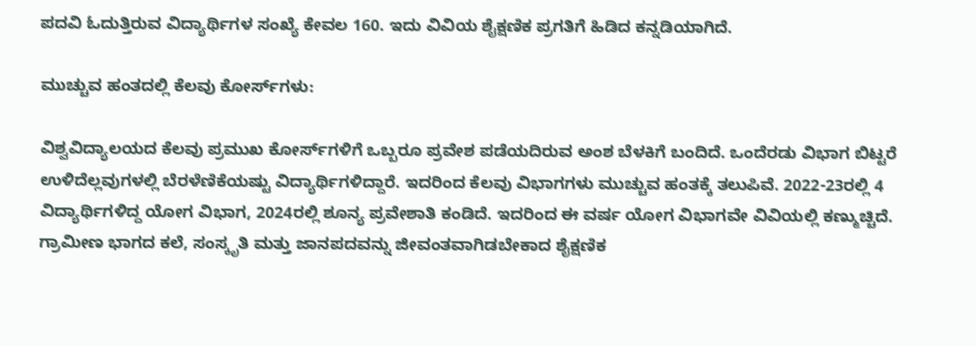ಪದವಿ ಓದುತ್ತಿರುವ ವಿದ್ಯಾರ್ಥಿಗಳ ಸಂಖ್ಯೆ ಕೇವಲ 160. ಇದು ವಿವಿಯ ಶೈಕ್ಷಣಿಕ ಪ್ರಗತಿಗೆ ಹಿಡಿದ ಕನ್ನಡಿಯಾಗಿದೆ.

ಮುಚ್ಚುವ ಹಂತದಲ್ಲಿ ಕೆಲವು ಕೋರ್ಸ್‌ಗಳು:

ವಿಶ್ವವಿದ್ಯಾಲಯದ ಕೆಲವು ಪ್ರಮುಖ ಕೋರ್ಸ್‌ಗಳಿಗೆ ಒಬ್ಬರೂ ಪ್ರವೇಶ ಪಡೆಯದಿರುವ ಅಂಶ ಬೆಳಕಿಗೆ ಬಂದಿದೆ. ಒಂದೆರಡು ವಿಭಾಗ ಬಿಟ್ಟರೆ ಉಳಿದೆಲ್ಲವುಗಳಲ್ಲಿ ಬೆರಳೆಣಿಕೆಯಷ್ಟು ವಿದ್ಯಾರ್ಥಿಗಳಿದ್ದಾರೆ. ಇದರಿಂದ ಕೆಲವು ವಿಭಾಗಗಳು ಮುಚ್ಚುವ ಹಂತಕ್ಕೆ ತಲುಪಿವೆ. 2022-23ರಲ್ಲಿ 4 ವಿದ್ಯಾರ್ಥಿಗಳಿದ್ದ ಯೋಗ ವಿಭಾಗ, 2024ರಲ್ಲಿ ಶೂನ್ಯ ಪ್ರವೇಶಾತಿ ಕಂಡಿದೆ. ಇದರಿಂದ ಈ ವರ್ಷ ಯೋಗ ವಿಭಾಗವೇ ವಿವಿಯಲ್ಲಿ ಕಣ್ಮುಚ್ಚಿದೆ. ಗ್ರಾಮೀಣ ಭಾಗದ ಕಲೆ, ಸಂಸ್ಕೃತಿ ಮತ್ತು ಜಾನಪದವನ್ನು ಜೀವಂತವಾಗಿಡಬೇಕಾದ ಶೈಕ್ಷಣಿಕ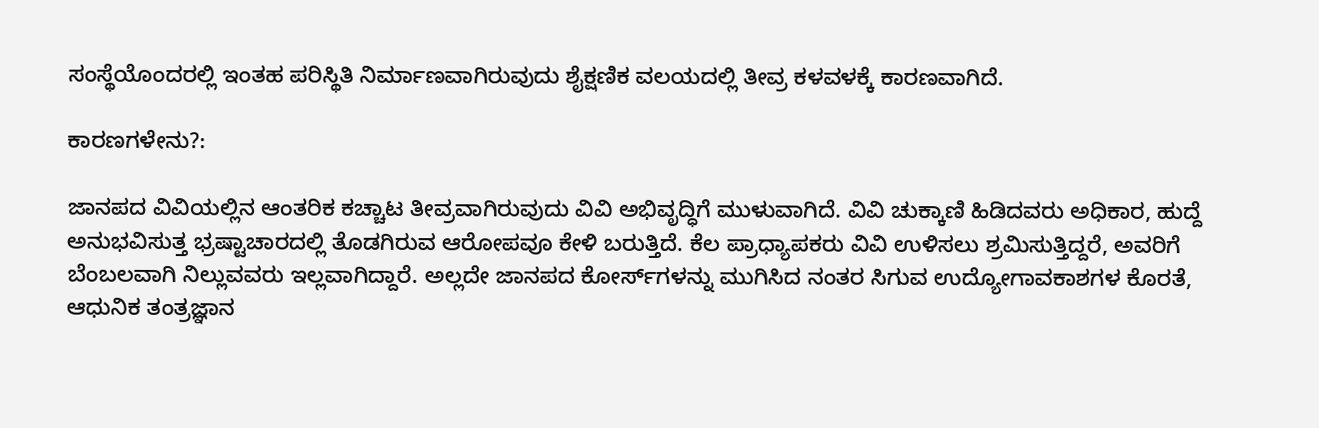ಸಂಸ್ಥೆಯೊಂದರಲ್ಲಿ ಇಂತಹ ಪರಿಸ್ಥಿತಿ ನಿರ್ಮಾಣವಾಗಿರುವುದು ಶೈಕ್ಷಣಿಕ ವಲಯದಲ್ಲಿ ತೀವ್ರ ಕಳವಳಕ್ಕೆ ಕಾರಣವಾಗಿದೆ.

ಕಾರಣಗಳೇನು?:

ಜಾನಪದ ವಿವಿಯಲ್ಲಿನ ಆಂತರಿಕ ಕಚ್ಚಾಟ ತೀವ್ರವಾಗಿರುವುದು ವಿವಿ ಅಭಿವೃದ್ಧಿಗೆ ಮುಳುವಾಗಿದೆ. ವಿವಿ ಚುಕ್ಕಾಣಿ ಹಿಡಿದವರು ಅಧಿಕಾರ, ಹುದ್ದೆ ಅನುಭವಿಸುತ್ತ ಭ್ರಷ್ಟಾಚಾರದಲ್ಲಿ ತೊಡಗಿರುವ ಆರೋಪವೂ ಕೇಳಿ ಬರುತ್ತಿದೆ. ಕೆಲ ಪ್ರಾಧ್ಯಾಪಕರು ವಿವಿ ಉಳಿಸಲು ಶ್ರಮಿಸುತ್ತಿದ್ದರೆ, ಅವರಿಗೆ ಬೆಂಬಲವಾಗಿ ನಿಲ್ಲುವವರು ಇಲ್ಲವಾಗಿದ್ದಾರೆ. ಅಲ್ಲದೇ ಜಾನಪದ ಕೋರ್ಸ್‌ಗಳನ್ನು ಮುಗಿಸಿದ ನಂತರ ಸಿಗುವ ಉದ್ಯೋಗಾವಕಾಶಗಳ ಕೊರತೆ, ಆಧುನಿಕ ತಂತ್ರಜ್ಞಾನ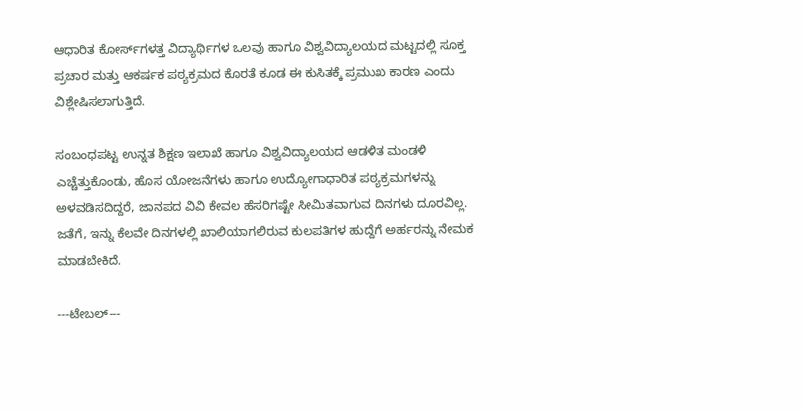ಆಧಾರಿತ ಕೋರ್ಸ್‌ಗಳತ್ತ ವಿದ್ಯಾರ್ಥಿಗಳ ಒಲವು ಹಾಗೂ ವಿಶ್ವವಿದ್ಯಾಲಯದ ಮಟ್ಟದಲ್ಲಿ ಸೂಕ್ತ ಪ್ರಚಾರ ಮತ್ತು ಆಕರ್ಷಕ ಪಠ್ಯಕ್ರಮದ ಕೊರತೆ ಕೂಡ ಈ ಕುಸಿತಕ್ಕೆ ಪ್ರಮುಖ ಕಾರಣ ಎಂದು ವಿಶ್ಲೇಷಿಸಲಾಗುತ್ತಿದೆ.

ಸಂಬಂಧಪಟ್ಟ ಉನ್ನತ ಶಿಕ್ಷಣ ಇಲಾಖೆ ಹಾಗೂ ವಿಶ್ವವಿದ್ಯಾಲಯದ ಆಡಳಿತ ಮಂಡಳಿ ಎಚ್ಚೆತ್ತುಕೊಂಡು, ಹೊಸ ಯೋಜನೆಗಳು ಹಾಗೂ ಉದ್ಯೋಗಾಧಾರಿತ ಪಠ್ಯಕ್ರಮಗಳನ್ನು ಅಳವಡಿಸದಿದ್ದರೆ, ಜಾನಪದ ವಿವಿ ಕೇವಲ ಹೆಸರಿಗಷ್ಟೇ ಸೀಮಿತವಾಗುವ ದಿನಗಳು ದೂರವಿಲ್ಲ. ಜತೆಗೆ, ಇನ್ನು ಕೆಲವೇ ದಿನಗಳಲ್ಲಿ ಖಾಲಿಯಾಗಲಿರುವ ಕುಲಪತಿಗಳ ಹುದ್ದೆಗೆ ಅರ್ಹರನ್ನು ನೇಮಕ ಮಾಡಬೇಕಿದೆ.

---ಟೇಬಲ್‌---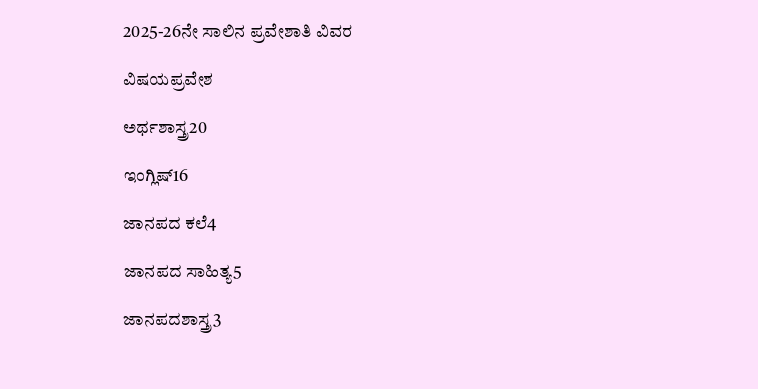2025-26ನೇ ಸಾಲಿನ ಪ್ರವೇಶಾತಿ ವಿವರ

ವಿಷಯಪ್ರವೇಶ

ಅರ್ಥಶಾಸ್ತ್ರ20

ಇಂಗ್ಲಿಷ್16

ಜಾನಪದ ಕಲೆ4

ಜಾನಪದ ಸಾಹಿತ್ಯ5

ಜಾನಪದಶಾಸ್ತ್ರ3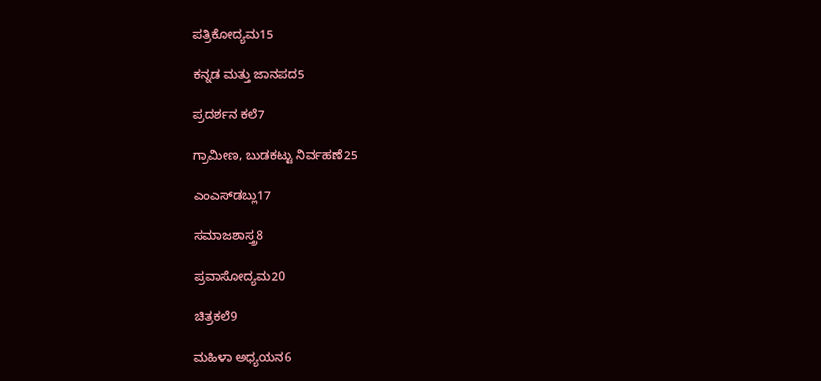ಪತ್ರಿಕೋದ್ಯಮ15

ಕನ್ನಡ ಮತ್ತು ಜಾನಪದ5

ಪ್ರದರ್ಶನ ಕಲೆ7

ಗ್ರಾಮೀಣ, ಬುಡಕಟ್ಟು ನಿರ್ವಹಣೆ25

ಎಂಎಸ್‌ಡಬ್ಲು17

ಸಮಾಜಶಾಸ್ತ್ರ8

ಪ್ರವಾಸೋದ್ಯಮ20

ಚಿತ್ರಕಲೆ9

ಮಹಿಳಾ ಅಧ್ಯಯನ6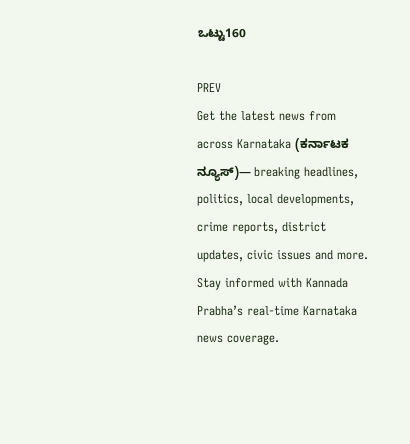ಒಟ್ಟು160

PREV
Get the latest news from across Karnataka (ಕರ್ನಾಟಕ ನ್ಯೂಸ್)— breaking headlines, politics, local developments, crime reports, district updates, civic issues and more. Stay informed with Kannada Prabha’s real‑time Karnataka news coverage.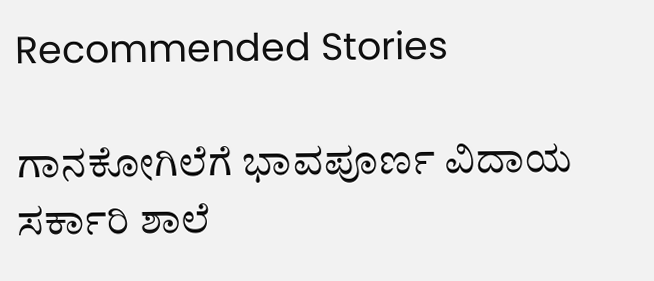Recommended Stories

ಗಾನಕೋಗಿಲೆಗೆ ಭಾವಪೂರ್ಣ ವಿದಾಯ
ಸರ್ಕಾರಿ ಶಾಲೆ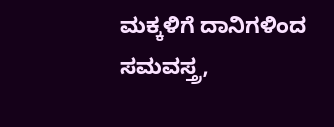ಮಕ್ಕಳಿಗೆ ದಾನಿಗಳಿಂದ ಸಮವಸ್ತ್ರ,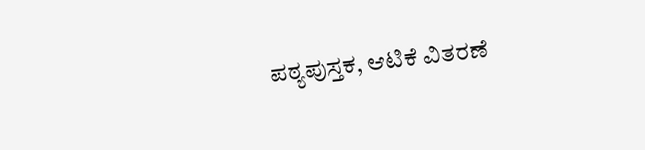ಪಠ್ಯಪುಸ್ತಕ, ಆಟಿಕೆ ವಿತರಣೆ